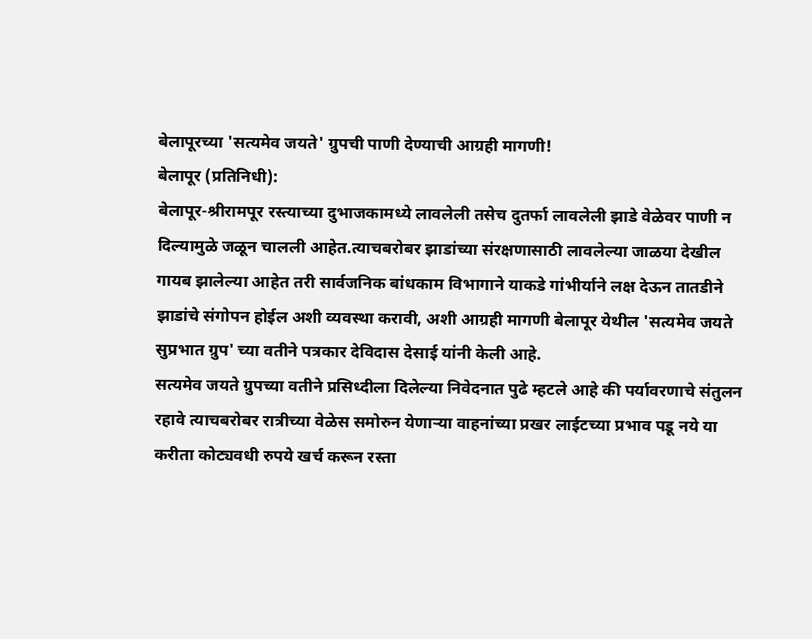बेलापूरच्या 'सत्यमेव जयते' ग्रुपची पाणी देण्याची आग्रही मागणी!
बेलापूर (प्रतिनिधी):
बेलापूर-श्रीरामपूर रस्त्याच्या दुभाजकामध्ये लावलेली तसेच दुतर्फा लावलेली झाडे वेळेवर पाणी न दिल्यामुळे जळून चालली आहेत.त्याचबरोबर झाडांच्या संरक्षणासाठी लावलेल्या जाळया देखील गायब झालेल्या आहेत तरी सार्वजनिक बांधकाम विभागाने याकडे गांभीर्याने लक्ष देऊन तातडीने झाडांचे संगोपन होईल अशी व्यवस्था करावी, अशी आग्रही मागणी बेलापूर येथील 'सत्यमेव जयते सुप्रभात ग्रुप' च्या वतीने पत्रकार देविदास देसाई यांनी केली आहे.
सत्यमेव जयते ग्रुपच्या वतीने प्रसिध्दीला दिलेल्या निवेदनात पुढे म्हटले आहे की पर्यावरणाचे संतुलन रहावे त्याचबरोबर रात्रीच्या वेळेस समोरुन येणाऱ्या वाहनांच्या प्रखर लाईटच्या प्रभाव पडू नये या करीता कोट्यवधी रुपये खर्च करून रस्ता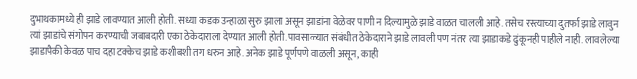दुभाथकामध्ये ही झाडे लावण्यात आली होती. सध्या कडक उन्हाळा सुरु झाला असून झाडांना वेळेवर पाणी न दिल्यामुळे झाडे वाळत चालली आहे. तसेच रस्त्याच्या दुतर्फा झाडे लावुन त्यां झाडांचे संगोपन करण्याची जबाबदारी एका ठेकेदाराला देण्यात आली होती.पावसाळ्यात संबंधीत ठेकेदाराने झाडे लावली पण नंतर त्या झाडाकडे ढुंकूनही पाहीले नाही. लावलेल्या झाडापैकी केवळ पाच दहा टक्केच झाडे कशीबशी तग धरुन आहे. अनेक झाडे पूर्णपणे वाळली असून, काही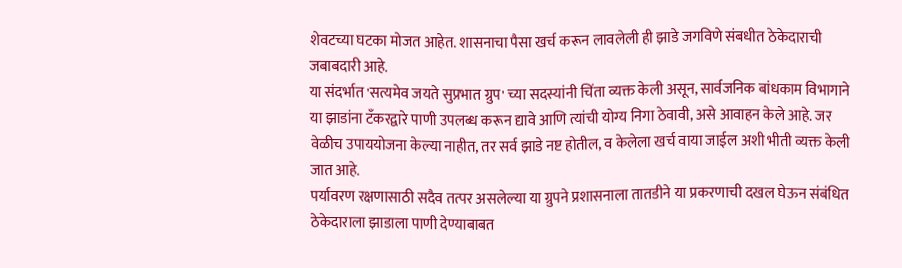शेवटच्या घटका मोजत आहेत. शासनाचा पैसा खर्च करून लावलेली ही झाडे जगविणे संबधीत ठेकेदाराची जबाबदारी आहे.
या संदर्भात 'सत्यमेव जयते सुप्रभात ग्रुप' च्या सदस्यांनी चिंता व्यक्त केली असून, सार्वजनिक बांधकाम विभागाने या झाडांना टँकरद्वारे पाणी उपलब्ध करून द्यावे आणि त्यांची योग्य निगा ठेवावी, असे आवाहन केले आहे. जर वेळीच उपाययोजना केल्या नाहीत, तर सर्व झाडे नष्ट होतील, व केलेला खर्च वाया जाईल अशी भीती व्यक्त केली जात आहे.
पर्यावरण रक्षणासाठी सदैव तत्पर असलेल्या या ग्रुपने प्रशासनाला तातडीने या प्रकरणाची दखल घेऊन संबंधित ठेकेदाराला झाडाला पाणी देण्याबाबत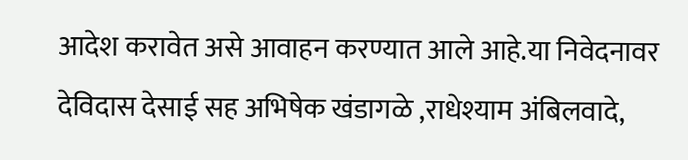आदेश करावेत असे आवाहन करण्यात आले आहे.या निवेदनावर देविदास देसाई सह अभिषेक खंडागळे ,राधेश्याम अंबिलवादे,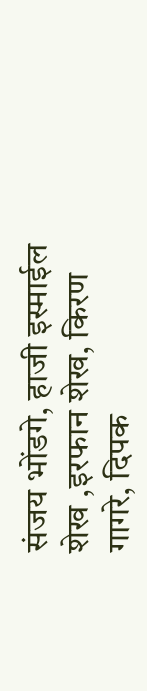संजय भोंडगे, हाजी इस्माईल शेख ,इरफान शेख, किरण गागरे, दिपक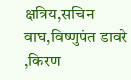क्षत्रिय,सचिन वाघ,विष्णुपंत डावरे ,किरण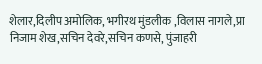शेलार,दिलीप अमोलिक, भगीरथ मुंडलीक ,विलास नागले,प्रा निजाम शेख,सचिन देवरे,सचिन कणसे, पुंजाहरी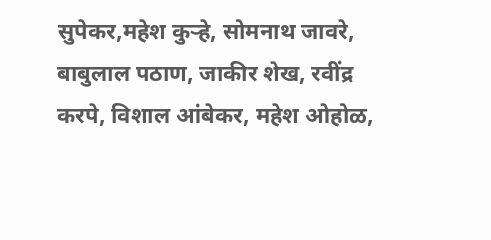सुपेकर,महेश कुऱ्हे, सोमनाथ जावरे, बाबुलाल पठाण, जाकीर शेख, रवींद्र करपे, विशाल आंबेकर, महेश ओहोळ,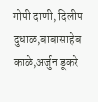गोपी दाणी, दिलीप दुधाळ,बाबासाहेब काळे,अर्जुन डूकरे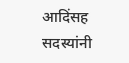आदिंसह सदस्यांनी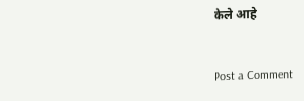केले आहे


Post a Comment